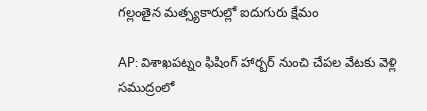గల్లంతైన మత్స్యకారుల్లో ఐదుగురు క్షేమం

AP: విశాఖపట్నం ఫిషింగ్ హార్బర్ నుంచి చేపల వేటకు వెళ్లి సముద్రంలో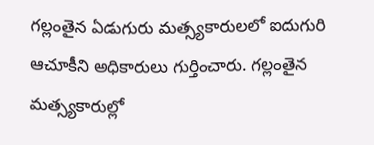గల్లంతైన ఏడుగురు మత్స్యకారులలో ఐదుగురి ఆచూకీని అధికారులు గుర్తించారు. గల్లంతైన మత్స్యకారుల్లో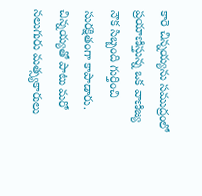కారె చిన్నయ్యను సముద్రంలో ప్రయాణిస్తున్న ఒక వాణిజ్య నౌక సిబ్బంది గుర్తించి సురక్షితంగా కాపాడారు. చిన్నయ్యతో పాటు మరో నలుగురు మత్స్యకారులు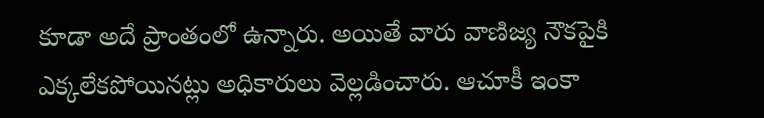కూడా అదే ప్రాంతంలో ఉన్నారు. అయితే వారు వాణిజ్య నౌకపైకి ఎక్కలేకపోయినట్లు అధికారులు వెల్లడించారు. ఆచూకీ ఇంకా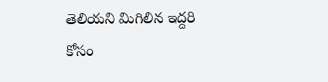తెలియని మిగిలిన ఇద్దరి కోసం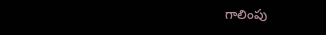గాలింపు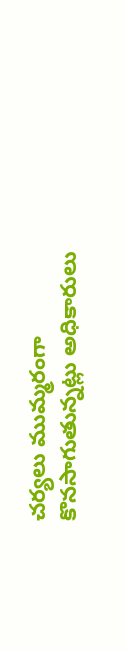చర్యలు ముమ్మరంగా కొనసాగుతున్నట్లు అధికారులు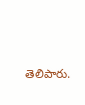తెలిపారు.